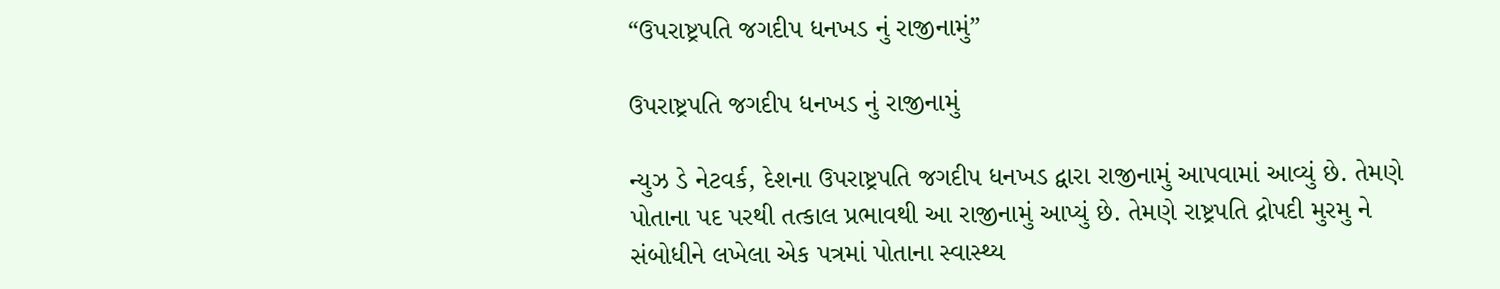“ઉપરાષ્ટ્રપતિ જગદીપ ધનખડ નું રાજીનામું”

ઉપરાષ્ટ્રપતિ જગદીપ ધનખડ નું રાજીનામું

ન્યુઝ ડે નેટવર્ક, દેશના ઉપરાષ્ટ્રપતિ જગદીપ ધનખડ દ્વારા રાજીનામું આપવામાં આવ્યું છે. તેમણે પોતાના પદ પરથી તત્કાલ પ્રભાવથી આ રાજીનામું આપ્યું છે. તેમણે રાષ્ટ્રપતિ દ્રોપદી મુરમુ ને સંબોધીને લખેલા એક પત્રમાં પોતાના સ્વાસ્થ્ય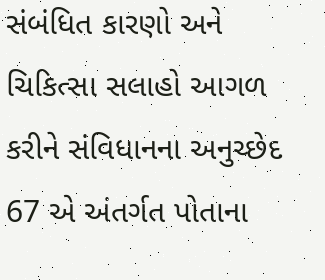સંબંધિત કારણો અને ચિકિત્સા સલાહો આગળ કરીને સંવિધાનના અનુચ્છેદ 67 એ અંતર્ગત પોતાના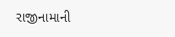રાજીનામાની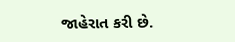જાહેરાત કરી છે.